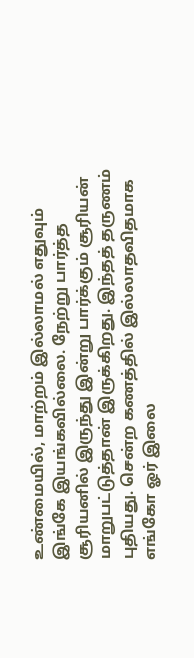உண்மையில், மாற்றம் இல்லாமல் எதுவும் இங்கே இயங்கவில்லை. நேற்று பார்த்த சூரியனில் இருந்து இன்று பார்க்கும் சூரியன் மாறுபட்டுத்தான் இருக்கிறது. இந்தத் தருணம் புதியது. சென்ற கணத்தில் இல்லாதவிதமாக எங்கோ ஓர் இலை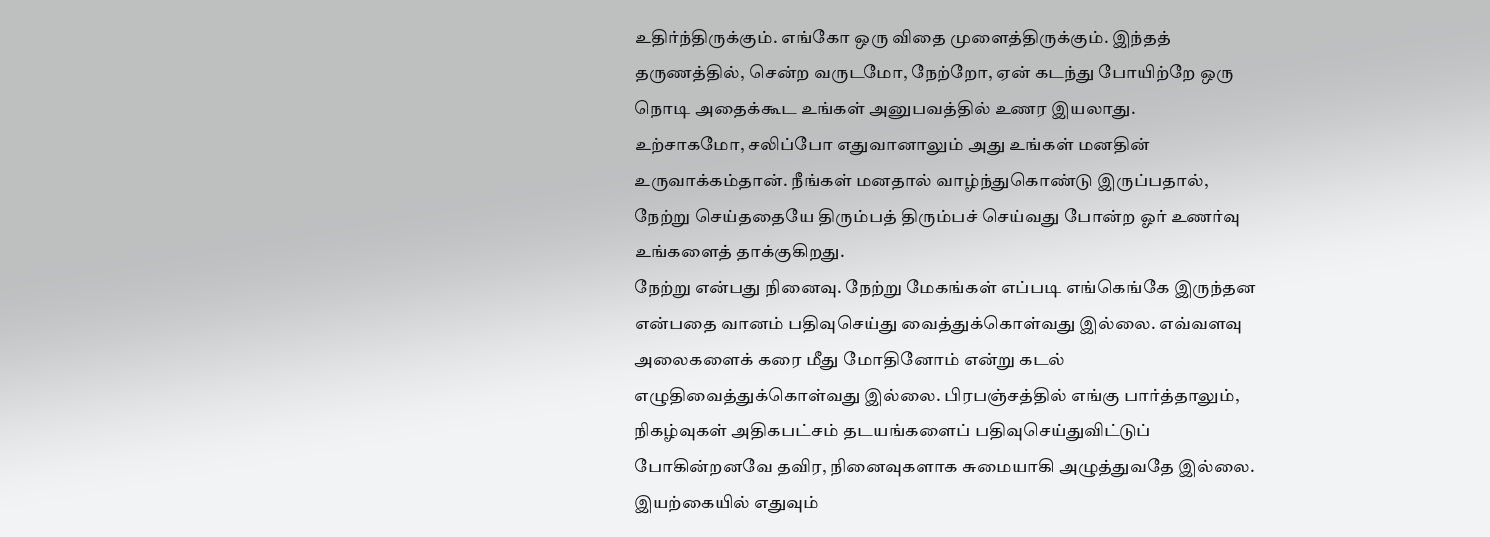உதிர்ந்திருக்கும். எங்கோ ஒரு விதை முளைத்திருக்கும். இந்தத் தருணத்தில், சென்ற வருடமோ, நேற்றோ, ஏன் கடந்து போயிற்றே ஒரு நொடி அதைக்கூட உங்கள் அனுபவத்தில் உணர இயலாது.
உற்சாகமோ, சலிப்போ எதுவானாலும் அது உங்கள் மனதின் உருவாக்கம்தான். நீங்கள் மனதால் வாழ்ந்துகொண்டு இருப்பதால், நேற்று செய்ததையே திரும்பத் திரும்பச் செய்வது போன்ற ஓர் உணர்வு உங்களைத் தாக்குகிறது.
நேற்று என்பது நினைவு. நேற்று மேகங்கள் எப்படி எங்கெங்கே இருந்தன என்பதை வானம் பதிவுசெய்து வைத்துக்கொள்வது இல்லை. எவ்வளவு அலைகளைக் கரை மீது மோதினோம் என்று கடல் எழுதிவைத்துக்கொள்வது இல்லை. பிரபஞ்சத்தில் எங்கு பார்த்தாலும், நிகழ்வுகள் அதிகபட்சம் தடயங்களைப் பதிவுசெய்துவிட்டுப் போகின்றனவே தவிர, நினைவுகளாக சுமையாகி அழுத்துவதே இல்லை.
இயற்கையில் எதுவும்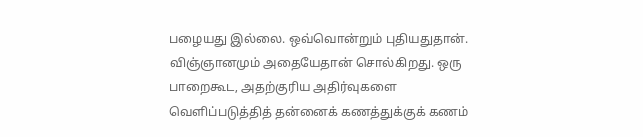பழையது இல்லை. ஒவ்வொன்றும் புதியதுதான். விஞ்ஞானமும் அதையேதான் சொல்கிறது. ஒரு பாறைகூட, அதற்குரிய அதிர்வுகளை வெளிப்படுத்தித் தன்னைக் கணத்துக்குக் கணம்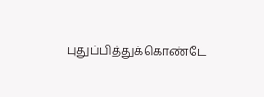புதுப்பித்துக்கொண்டே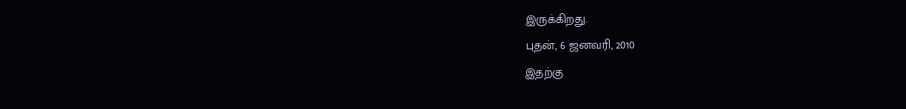இருக்கிறது.
புதன், 6 ஜனவரி, 2010
இதற்கு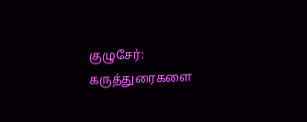குழுசேர்:
கருத்துரைகளை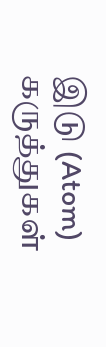இடு (Atom)
கருத்துகள்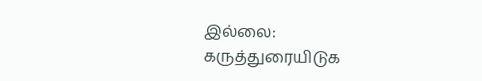இல்லை:
கருத்துரையிடுக